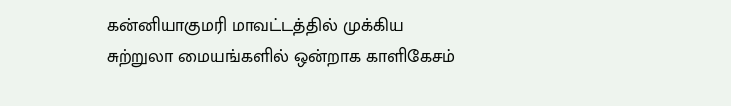கன்னியாகுமரி மாவட்டத்தில் முக்கிய சுற்றுலா மையங்களில் ஒன்றாக காளிகேசம்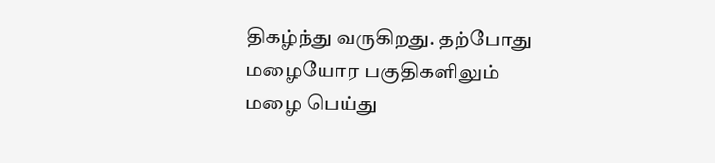திகழ்ந்து வருகிறது. தற்போது மழையோர பகுதிகளிலும் மழை பெய்து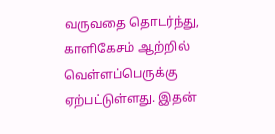வருவதை தொடர்ந்து, காளிகேசம் ஆற்றில் வெள்ளப்பெருக்கு ஏற்பட்டுள்ளது. இதன்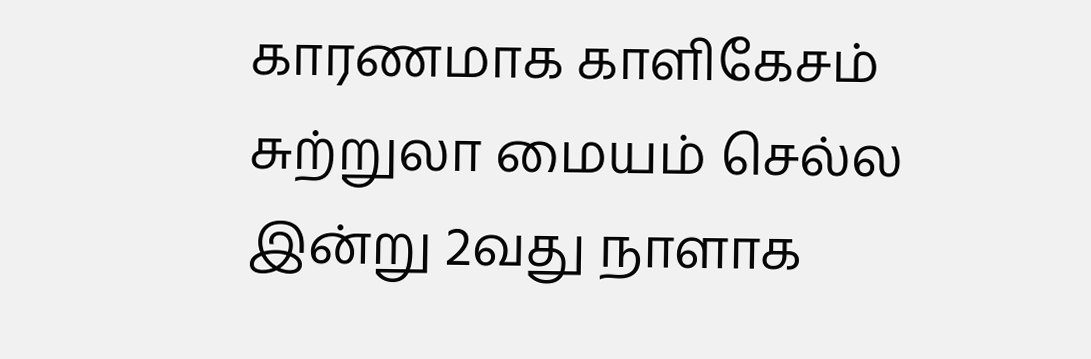காரணமாக காளிகேசம் சுற்றுலா மையம் செல்ல இன்று 2வது நாளாக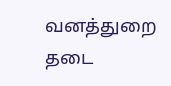வனத்துறை தடை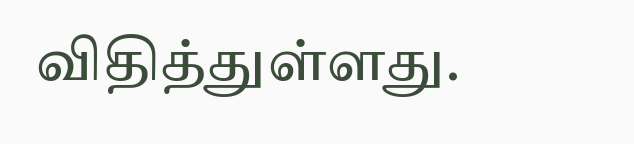விதித்துள்ளது.